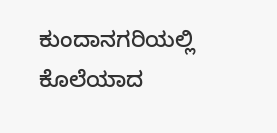ಕುಂದಾನಗರಿಯಲ್ಲಿ ಕೊಲೆಯಾದ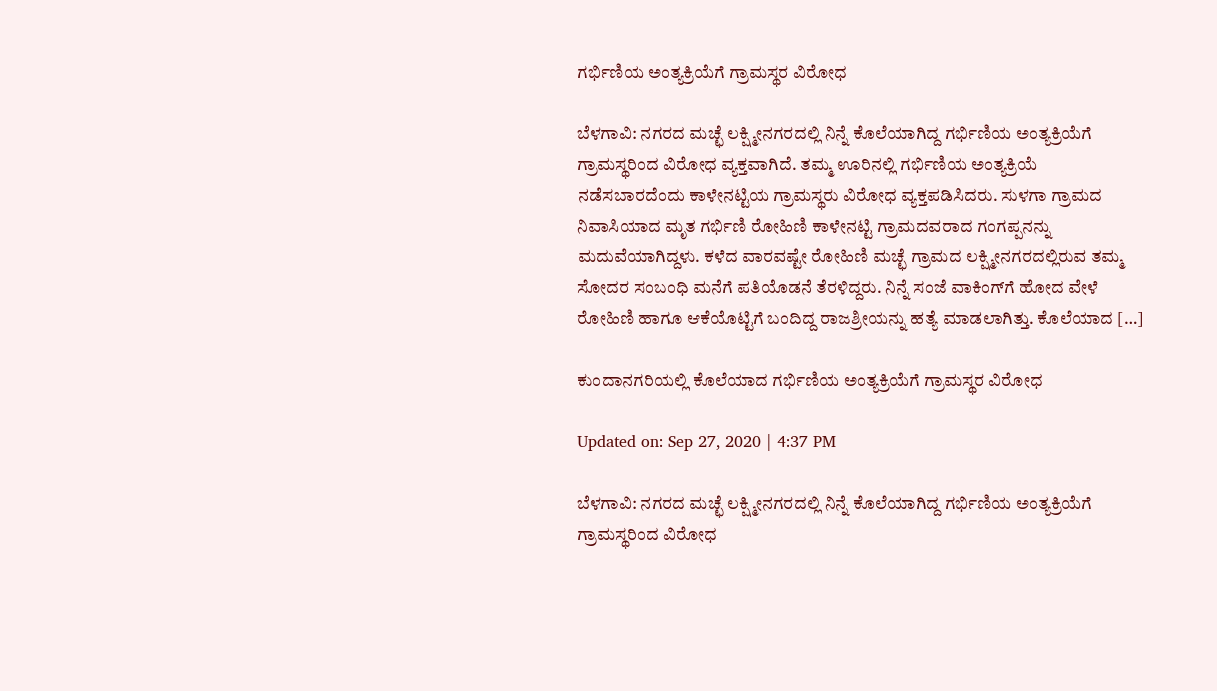ಗರ್ಭಿಣಿಯ ಅಂತ್ಯಕ್ರಿಯೆಗೆ ಗ್ರಾಮಸ್ಥರ ವಿರೋಧ

ಬೆಳಗಾವಿ: ನಗರದ ಮಚ್ಛೆ ಲಕ್ಷ್ಮೀನಗರದಲ್ಲಿ ನಿನ್ನೆ ಕೊಲೆಯಾಗಿದ್ದ ಗರ್ಭಿಣಿಯ ಅಂತ್ಯಕ್ರಿಯೆಗೆ ಗ್ರಾಮಸ್ಥರಿಂದ ವಿರೋಧ ವ್ಯಕ್ತವಾಗಿದೆ. ತಮ್ಮ ಊರಿನಲ್ಲಿ ಗರ್ಭಿಣಿಯ ಅಂತ್ಯಕ್ರಿಯೆ ನಡೆಸಬಾರದೆಂದು ಕಾಳೇನಟ್ಟಿಯ ಗ್ರಾಮಸ್ಥರು ವಿರೋಧ ವ್ಯಕ್ತಪಡಿಸಿದರು. ಸುಳಗಾ ಗ್ರಾಮದ ನಿವಾಸಿಯಾದ ಮೃತ ಗರ್ಭಿಣಿ ರೋಹಿಣಿ ಕಾಳೇನಟ್ಟಿ ಗ್ರಾಮದವರಾದ ಗಂಗಪ್ಪನನ್ನು ಮದುವೆಯಾಗಿದ್ದಳು. ಕಳೆದ ವಾರವಷ್ಟೇ ರೋಹಿಣಿ ಮಚ್ಛೆ ಗ್ರಾಮದ ಲಕ್ಷ್ಮೀನಗರದಲ್ಲಿರುವ ತಮ್ಮ ಸೋದರ ಸಂಬಂಧಿ ಮನೆಗೆ ಪತಿಯೊಡನೆ ತೆರಳಿದ್ದರು. ನಿನ್ನೆ ಸಂಜೆ ವಾಕಿಂಗ್‌ಗೆ ಹೋದ ವೇಳೆ ರೋಹಿಣಿ ಹಾಗೂ ಆಕೆಯೊಟ್ಟಿಗೆ ಬಂದಿದ್ದ ರಾಜಶ್ರೀಯನ್ನು ಹತ್ಯೆ ಮಾಡಲಾಗಿತ್ತು. ಕೊಲೆಯಾದ […]

ಕುಂದಾನಗರಿಯಲ್ಲಿ ಕೊಲೆಯಾದ ಗರ್ಭಿಣಿಯ ಅಂತ್ಯಕ್ರಿಯೆಗೆ ಗ್ರಾಮಸ್ಥರ ವಿರೋಧ

Updated on: Sep 27, 2020 | 4:37 PM

ಬೆಳಗಾವಿ: ನಗರದ ಮಚ್ಛೆ ಲಕ್ಷ್ಮೀನಗರದಲ್ಲಿ ನಿನ್ನೆ ಕೊಲೆಯಾಗಿದ್ದ ಗರ್ಭಿಣಿಯ ಅಂತ್ಯಕ್ರಿಯೆಗೆ ಗ್ರಾಮಸ್ಥರಿಂದ ವಿರೋಧ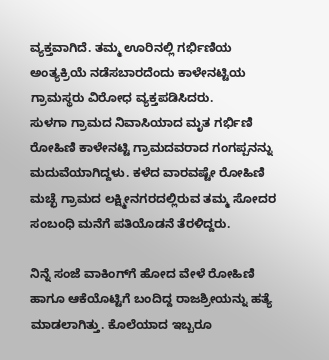ವ್ಯಕ್ತವಾಗಿದೆ. ತಮ್ಮ ಊರಿನಲ್ಲಿ ಗರ್ಭಿಣಿಯ ಅಂತ್ಯಕ್ರಿಯೆ ನಡೆಸಬಾರದೆಂದು ಕಾಳೇನಟ್ಟಿಯ ಗ್ರಾಮಸ್ಥರು ವಿರೋಧ ವ್ಯಕ್ತಪಡಿಸಿದರು.
ಸುಳಗಾ ಗ್ರಾಮದ ನಿವಾಸಿಯಾದ ಮೃತ ಗರ್ಭಿಣಿ ರೋಹಿಣಿ ಕಾಳೇನಟ್ಟಿ ಗ್ರಾಮದವರಾದ ಗಂಗಪ್ಪನನ್ನು ಮದುವೆಯಾಗಿದ್ದಳು. ಕಳೆದ ವಾರವಷ್ಟೇ ರೋಹಿಣಿ ಮಚ್ಛೆ ಗ್ರಾಮದ ಲಕ್ಷ್ಮೀನಗರದಲ್ಲಿರುವ ತಮ್ಮ ಸೋದರ ಸಂಬಂಧಿ ಮನೆಗೆ ಪತಿಯೊಡನೆ ತೆರಳಿದ್ದರು.

ನಿನ್ನೆ ಸಂಜೆ ವಾಕಿಂಗ್‌ಗೆ ಹೋದ ವೇಳೆ ರೋಹಿಣಿ ಹಾಗೂ ಆಕೆಯೊಟ್ಟಿಗೆ ಬಂದಿದ್ದ ರಾಜಶ್ರೀಯನ್ನು ಹತ್ಯೆ ಮಾಡಲಾಗಿತ್ತು. ಕೊಲೆಯಾದ ಇಬ್ಬರೂ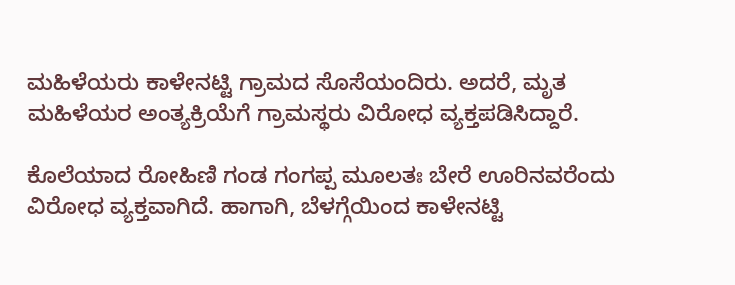ಮಹಿಳೆಯರು ಕಾಳೇನಟ್ಟಿ ಗ್ರಾಮದ ಸೊಸೆಯಂದಿರು. ಅದರೆ, ಮೃತ ಮಹಿಳೆಯರ ಅಂತ್ಯಕ್ರಿಯೆಗೆ ಗ್ರಾಮಸ್ಥರು ವಿರೋಧ ವ್ಯಕ್ತಪಡಿಸಿದ್ದಾರೆ.

ಕೊಲೆಯಾದ ರೋಹಿಣಿ ಗಂಡ ಗಂಗಪ್ಪ ಮೂಲತಃ ಬೇರೆ ಊರಿನವರೆಂದು ವಿರೋಧ ವ್ಯಕ್ತವಾಗಿದೆ. ಹಾಗಾಗಿ, ಬೆಳಗ್ಗೆಯಿಂದ ಕಾಳೇನಟ್ಟಿ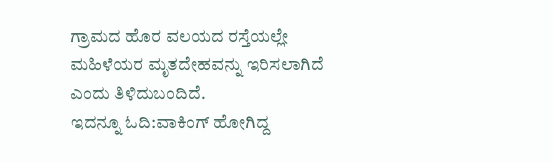ಗ್ರಾಮದ ಹೊರ ವಲಯದ ರಸ್ತೆಯಲ್ಲೇ ಮಹಿಳೆಯರ ಮೃತದೇಹವನ್ನು ಇರಿಸಲಾಗಿದೆ ಎಂದು ತಿಳಿದುಬಂದಿದೆ.
ಇದನ್ನೂ ಓದಿ:ವಾಕಿಂಗ್ ಹೋಗಿದ್ದ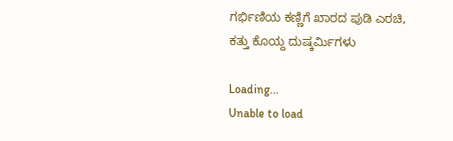ಗರ್ಭಿಣಿಯ ಕಣ್ಣಿಗೆ ಖಾರದ ಪುಡಿ ಎರಚಿ, ಕತ್ತು ಕೊಯ್ದ ದುಷ್ಕರ್ಮಿಗಳು

Loading...
Unable to load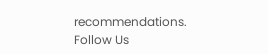recommendations.
Follow Us